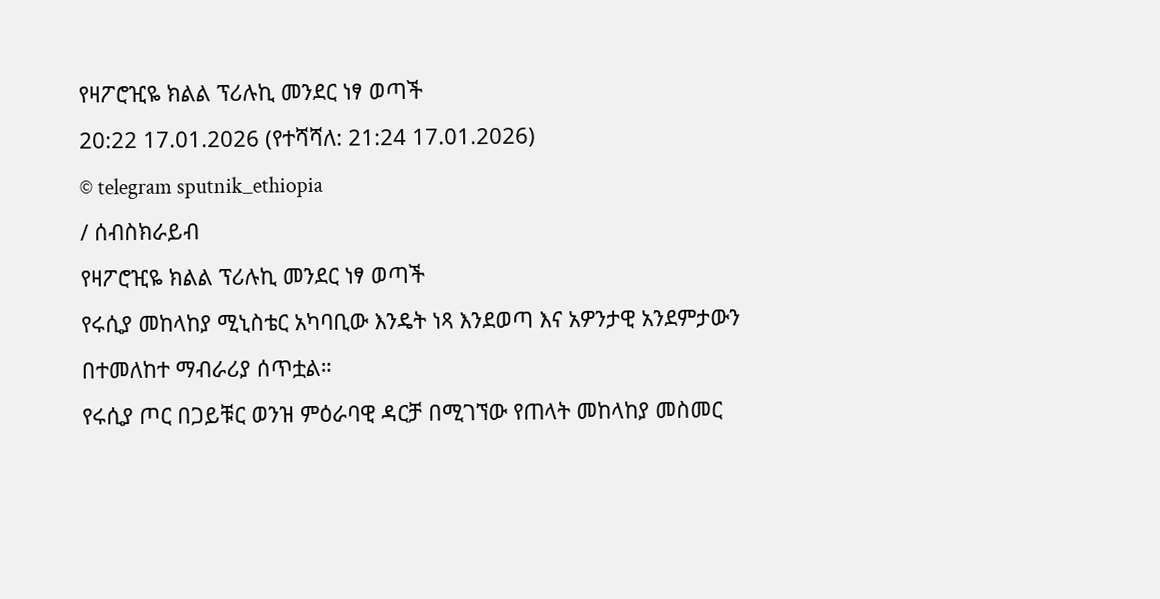የዛፖሮዢዬ ክልል ፕሪሉኪ መንደር ነፃ ወጣች
20:22 17.01.2026 (የተሻሻለ: 21:24 17.01.2026)
© telegram sputnik_ethiopia
/ ሰብስክራይብ
የዛፖሮዢዬ ክልል ፕሪሉኪ መንደር ነፃ ወጣች
የሩሲያ መከላከያ ሚኒስቴር አካባቢው እንዴት ነጻ እንደወጣ እና አዎንታዊ አንደምታውን በተመለከተ ማብራሪያ ሰጥቷል።
የሩሲያ ጦር በጋይቹር ወንዝ ምዕራባዊ ዳርቻ በሚገኘው የጠላት መከላከያ መስመር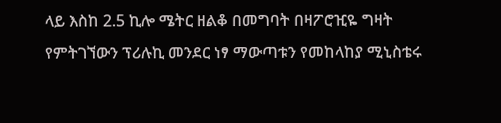ላይ እስከ 2.5 ኪሎ ሜትር ዘልቆ በመግባት በዛፖሮዢዬ ግዛት የምትገኘውን ፕሪሉኪ መንደር ነፃ ማውጣቱን የመከላከያ ሚኒስቴሩ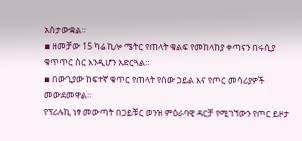አስታውቋል።
▪ ዘመቻው 15 ካሬ ኪሎ ሜትር የጠላት ቁልፍ የመከላከያ ቀጣናን በሩሲያ ቁጥጥር ስር እንዲሆን አድርጓል።
▪ በውጊያው ከፍተኛ ቁጥር የጠላት የሰው ኃይል እና የጦር መሳሪያዎች መውደመዋል።
የፕሪሉኪ ነፃ መውጣት በጋይቹር ወንዝ ምዕራባዊ ዳርቻ የሚገኘውን የጦር ይዞታ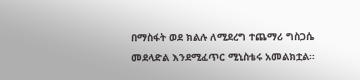በማስፋት ወደ ክልሉ ለሚደረግ ተጨማሪ ግስጋሴ መደላድል እንደሚፈጥር ሚኒስቴሩ አመልክቷል።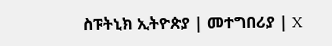ስፑትኒክ ኢትዮጵያ | መተግበሪያ | X